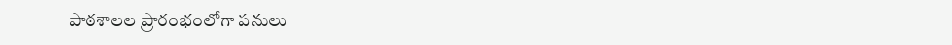పాఠశాలల ప్రారంభంలోగా పనులు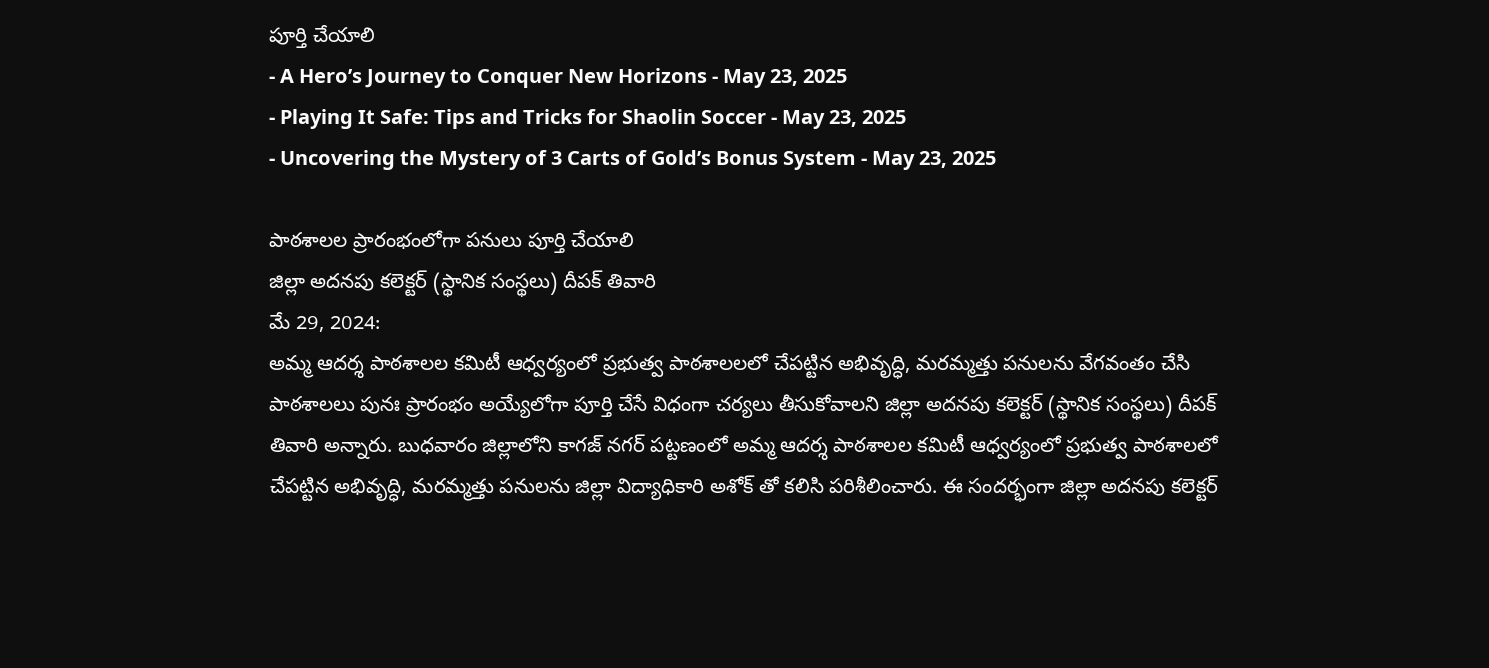పూర్తి చేయాలి
- A Hero’s Journey to Conquer New Horizons - May 23, 2025
- Playing It Safe: Tips and Tricks for Shaolin Soccer - May 23, 2025
- Uncovering the Mystery of 3 Carts of Gold’s Bonus System - May 23, 2025

పాఠశాలల ప్రారంభంలోగా పనులు పూర్తి చేయాలి
జిల్లా అదనపు కలెక్టర్ (స్థానిక సంస్థలు) దీపక్ తివారి
మే 29, 2024:
అమ్మ ఆదర్శ పాఠశాలల కమిటీ ఆధ్వర్యంలో ప్రభుత్వ పాఠశాలలలో చేపట్టిన అభివృద్ధి, మరమ్మత్తు పనులను వేగవంతం చేసి పాఠశాలలు పునః ప్రారంభం అయ్యేలోగా పూర్తి చేసే విధంగా చర్యలు తీసుకోవాలని జిల్లా అదనపు కలెక్టర్ (స్థానిక సంస్థలు) దీపక్ తివారి అన్నారు. బుధవారం జిల్లాలోని కాగజ్ నగర్ పట్టణంలో అమ్మ ఆదర్శ పాఠశాలల కమిటీ ఆధ్వర్యంలో ప్రభుత్వ పాఠశాలలో చేపట్టిన అభివృద్ధి, మరమ్మత్తు పనులను జిల్లా విద్యాధికారి అశోక్ తో కలిసి పరిశీలించారు. ఈ సందర్భంగా జిల్లా అదనపు కలెక్టర్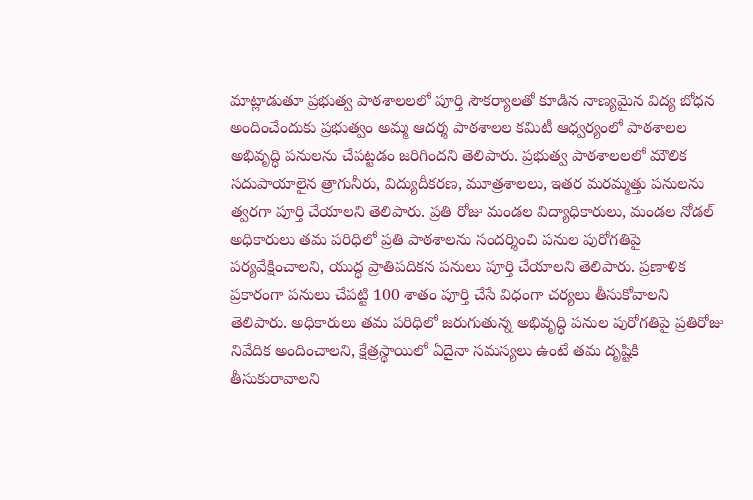మాట్లాడుతూ ప్రభుత్వ పాఠశాలలలో పూర్తి సౌకర్యాలతో కూడిన నాణ్యమైన విద్య బోధన అందించేందుకు ప్రభుత్వం అమ్మ ఆదర్శ పాఠశాలల కమిటీ ఆధ్వర్యంలో పాఠశాలల అభివృద్ధి పనులను చేపట్టడం జరిగిందని తెలిపారు. ప్రభుత్వ పాఠశాలలలో మౌలిక సదుపాయాలైన త్రాగునీరు, విద్యుదీకరణ, మూత్రశాలలు, ఇతర మరమ్మత్తు పనులను త్వరగా పూర్తి చేయాలని తెలిపారు. ప్రతి రోజు మండల విద్యాధికారులు, మండల నోడల్ అధికారులు తమ పరిధిలో ప్రతి పాఠశాలను సందర్శించి పనుల పురోగతిపై పర్యవేక్షించాలని, యుద్ధ ప్రాతిపదికన పనులు పూర్తి చేయాలని తెలిపారు. ప్రణాళిక ప్రకారంగా పనులు చేపట్టి 100 శాతం పూర్తి చేసే విధంగా చర్యలు తీసుకోవాలని తెలిపారు. అధికారులు తమ పరిధిలో జరుగుతున్న అభివృద్ధి పనుల పురోగతిపై ప్రతిరోజు నివేదిక అందించాలని, క్షేత్రస్థాయిలో ఏదైనా సమస్యలు ఉంటే తమ దృష్టికి తీసుకురావాలని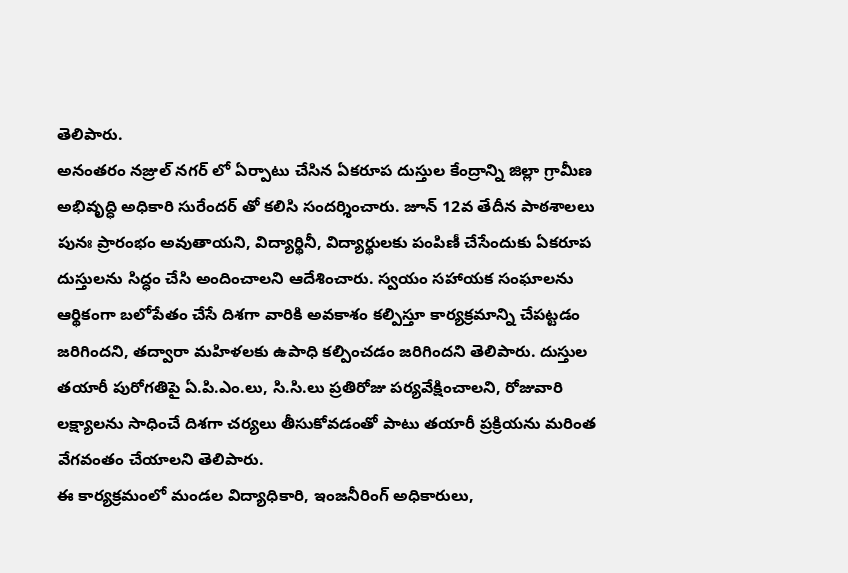తెలిపారు.
అనంతరం నజ్రుల్ నగర్ లో ఏర్పాటు చేసిన ఏకరూప దుస్తుల కేంద్రాన్ని జిల్లా గ్రామీణ అభివృద్ధి అధికారి సురేందర్ తో కలిసి సందర్శించారు. జూన్ 12వ తేదీన పాఠశాలలు పునః ప్రారంభం అవుతాయని, విద్యార్థినీ, విద్యార్థులకు పంపిణీ చేసేందుకు ఏకరూప దుస్తులను సిద్ధం చేసి అందించాలని ఆదేశించారు. స్వయం సహాయక సంఘాలను ఆర్థికంగా బలోపేతం చేసే దిశగా వారికి అవకాశం కల్పిస్తూ కార్యక్రమాన్ని చేపట్టడం జరిగిందని, తద్వారా మహిళలకు ఉపాధి కల్పించడం జరిగిందని తెలిపారు. దుస్తుల తయారీ పురోగతిపై ఏ.పి.ఎం.లు, సి.సి.లు ప్రతిరోజు పర్యవేక్షించాలని, రోజువారి లక్ష్యాలను సాధించే దిశగా చర్యలు తీసుకోవడంతో పాటు తయారీ ప్రక్రియను మరింత వేగవంతం చేయాలని తెలిపారు.
ఈ కార్యక్రమంలో మండల విద్యాధికారి, ఇంజనీరింగ్ అధికారులు,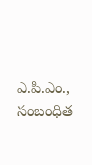ఎ.పి.ఎం., సంబంధిత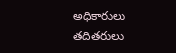అధికారులు తదితరులు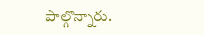పాల్గొన్నారు.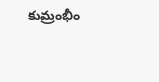కుమ్రంభీం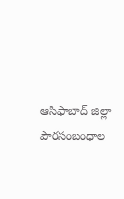ఆసిఫాబాద్ జిల్లా పౌరసంబంధాల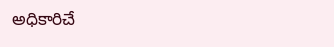అధికారిచే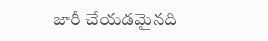జారీ చేయడమైనది